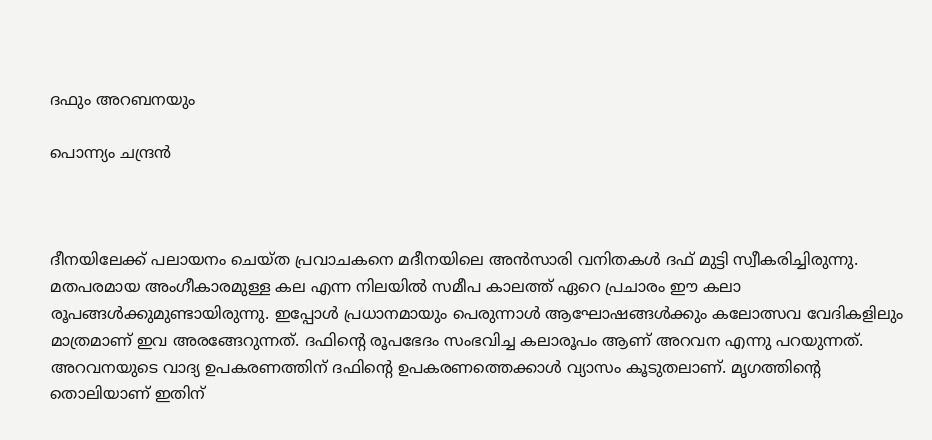ദഫും അറബനയും

പൊന്ന്യം ചന്ദ്രൻ



ദീനയിലേക്ക് പലായനം ചെയ്ത പ്രവാചകനെ മദീനയിലെ അൻസാരി വനിതകൾ ദഫ് മുട്ടി സ്വീകരിച്ചിരുന്നു. മതപരമായ അംഗീകാരമുള്ള കല എന്ന നിലയിൽ സമീപ കാലത്ത് ഏറെ പ്രചാരം ഈ കലാ രൂപങ്ങൾക്കുമുണ്ടായിരുന്നു. ഇപ്പോൾ പ്രധാനമായും പെരുന്നാൾ ആഘോഷങ്ങൾക്കും കലോത്സവ വേദികളിലും മാത്രമാണ് ഇവ അരങ്ങേറുന്നത്. ദഫിന്റെ രൂപഭേദം സംഭവിച്ച കലാരൂപം ആണ് അറവന എന്നു പറയുന്നത്. അറവനയുടെ വാദ്യ ഉപകരണത്തിന് ദഫിന്റെ ഉപകരണത്തെക്കാൾ വ്യാസം കൂടുതലാണ്. മൃഗത്തിന്റെ തൊലിയാണ് ഇതിന്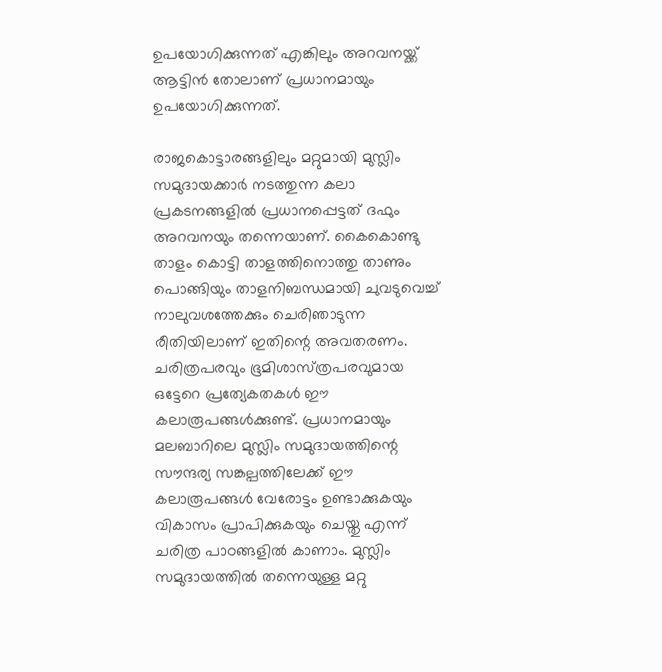ഉപയോഗിക്കുന്നത് എങ്കിലും അറവനയ്ക്ക് ആട്ടിൻ തോലാണ് പ്രധാനമായും ഉപയോഗിക്കുന്നത്.

രാജകൊട്ടാരങ്ങളിലും മറ്റുമായി മുസ്ലിം സമുദായക്കാർ നടത്തുന്ന കലാ പ്രകടനങ്ങളിൽ പ്രധാനപ്പെട്ടത് ദഫും അറവനയും തന്നെയാണ്. കൈകൊണ്ടു താളം കൊട്ടി താളത്തിനൊത്തു താണും പൊങ്ങിയും താളനിബന്ധമായി ചുവടുവെച്ച് നാലുവശത്തേക്കും ചെരിഞാടുന്ന രീതിയിലാണ് ഇതിന്റെ അവതരണം. ചരിത്രപരവും ഭൂമിശാസ്‌ത്രപരവുമായ ഒട്ടേറെ പ്രത്യേകതകൾ ഈ കലാരൂപങ്ങൾക്കുണ്ട്. പ്രധാനമായും മലബാറിലെ മുസ്ലിം സമുദായത്തിന്റെ സൗന്ദര്യ സങ്കല്പത്തിലേക്ക് ഈ കലാരൂപങ്ങൾ വേരോട്ടം ഉണ്ടാക്കുകയും വികാസം പ്രാപിക്കുകയും ചെയ്തു എന്ന് ചരിത്ര പാഠങ്ങളിൽ കാണാം. മുസ്ലിം സമുദായത്തിൽ തന്നെയുള്ള മറ്റു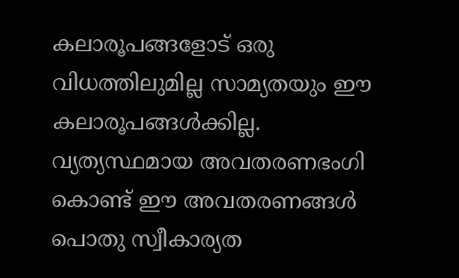കലാരൂപങ്ങളോട് ഒരു വിധത്തിലുമില്ല സാമ്യതയും ഈ കലാരൂപങ്ങൾക്കില്ല. വ്യത്യസ്ഥമായ അവതരണഭംഗി കൊണ്ട് ഈ അവതരണങ്ങൾ പൊതു സ്വീകാര്യത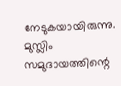നേടുകയായിരുന്നു. മുസ്ലിം സമുദായത്തിന്റെ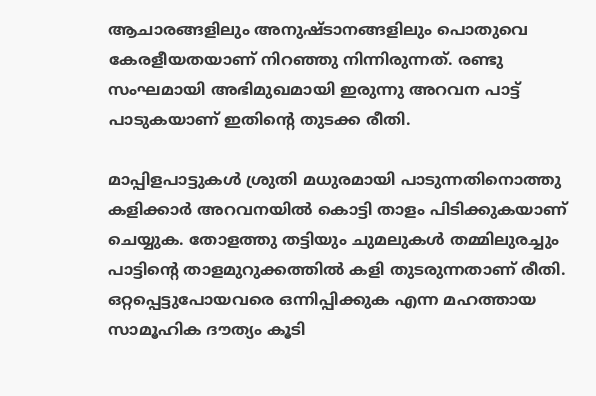ആചാരങ്ങളിലും അനുഷ്ടാനങ്ങളിലും പൊതുവെ കേരളീയതയാണ് നിറഞ്ഞു നിന്നിരുന്നത്. രണ്ടു സംഘമായി അഭിമുഖമായി ഇരുന്നു അറവന പാട്ട് പാടുകയാണ് ഇതിന്റെ തുടക്ക രീതി.

മാപ്പിളപാട്ടുകൾ ശ്രുതി മധുരമായി പാടുന്നതിനൊത്തു കളിക്കാർ അറവനയിൽ കൊട്ടി താളം പിടിക്കുകയാണ് ചെയ്യുക. തോളത്തു തട്ടിയും ചുമലുകൾ തമ്മിലുരച്ചും പാട്ടിന്റെ താളമുറുക്കത്തിൽ കളി തുടരുന്നതാണ് രീതി. ഒറ്റപ്പെട്ടുപോയവരെ ഒന്നിപ്പിക്കുക എന്ന മഹത്തായ സാമൂഹിക ദൗത്യം കൂടി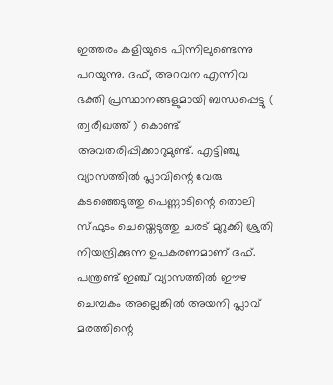ഇത്തരം കളിയുടെ പിന്നിലുണ്ടെന്നു പറയുന്നു. ദഫ്, അറവന എന്നിവ ഭക്തി പ്രസ്ഥാനങ്ങളുമായി ബന്ധപ്പെട്ടു ( ത്വരീഖത്ത് ) കൊണ്ട് അവതരിപ്പിക്കാറുമുണ്ട്. എട്ടിഞ്ചു വ്യാസത്തിൽ പ്ലാവിന്റെ വേരു കടഞ്ഞെടുത്തു പെണ്ണാടിന്റെ തൊലി സ്ഫുടം ചെയ്തെടുത്തു ചരട് മുറുക്കി ശ്രുതി നിയന്ദ്രിക്കുന്ന ഉപകരണമാണ് ദഫ്. പന്ത്രണ്ട് ഇഞ്ച് വ്യാസത്തിൽ ഈഴ ചെമ്പകം അല്ലെങ്കിൽ അയനി പ്ലാവ് മരത്തിന്റെ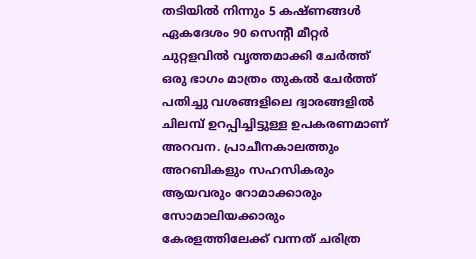തടിയിൽ നിന്നും 5 കഷ്ണങ്ങൾ ഏകദേശം 90 സെന്റീ മീറ്റർ ചുറ്റളവിൽ വൃത്തമാക്കി ചേർത്ത് ഒരു ഭാഗം മാത്രം തുകൽ ചേർത്ത് പതിച്ചു വശങ്ങളിലെ ദ്വാരങ്ങളിൽ ചിലമ്പ് ഉറപ്പിച്ചിട്ടുള്ള ഉപകരണമാണ് അറവന. പ്രാചീനകാലത്തും അറബികളും സഹസികരും ആയവരും റോമാക്കാരും സോമാലിയക്കാരും കേരളത്തിലേക്ക് വന്നത് ചരിത്ര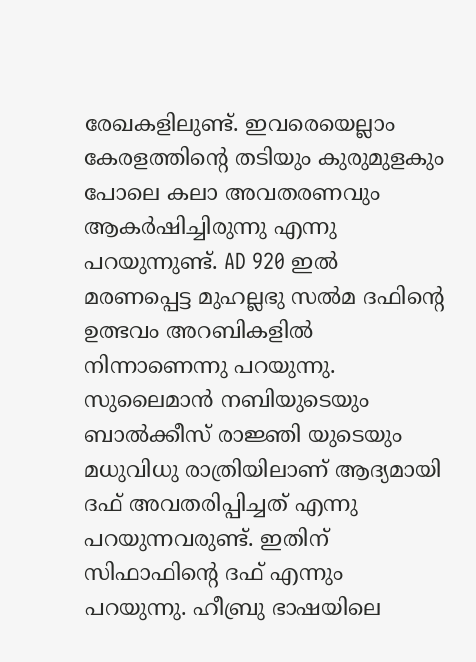രേഖകളിലുണ്ട്. ഇവരെയെല്ലാം കേരളത്തിന്റെ തടിയും കുരുമുളകും പോലെ കലാ അവതരണവും ആകർഷിച്ചിരുന്നു എന്നു പറയുന്നുണ്ട്. AD 920 ഇൽ മരണപ്പെട്ട മുഹല്ലഭു സൽമ ദഫിന്റെ ഉത്ഭവം അറബികളിൽ നിന്നാണെന്നു പറയുന്നു. സുലൈമാൻ നബിയുടെയും ബാൽക്കീസ് രാജ്ഞി യുടെയും മധുവിധു രാത്രിയിലാണ് ആദ്യമായി ദഫ് അവതരിപ്പിച്ചത് എന്നു പറയുന്നവരുണ്ട്. ഇതിന് സിഫാഫിന്റെ ദഫ് എന്നും പറയുന്നു. ഹീബ്രു ഭാഷയിലെ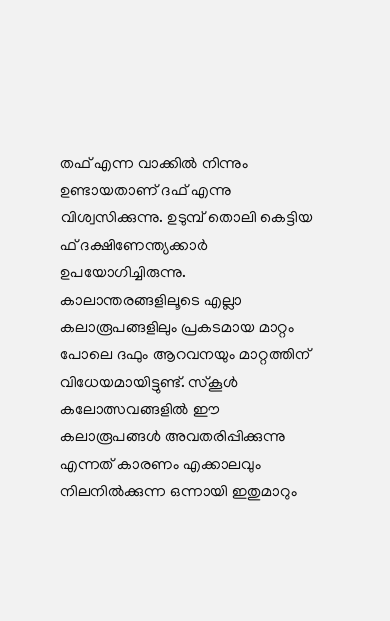തഫ് എന്ന വാക്കിൽ നിന്നും ഉണ്ടായതാണ് ദഫ് എന്നു വിശ്വസിക്കുന്നു. ഉടുമ്പ് തൊലി കെട്ടിയ ഫ് ദക്ഷിണേന്ത്യക്കാർ ഉപയോഗിച്ചിരുന്നു. കാലാന്തരങ്ങളിലൂടെ എല്ലാ കലാരൂപങ്ങളിലും പ്രകടമായ മാറ്റം പോലെ ദഫും ആറവനയും മാറ്റത്തിന് വിധേയമായിട്ടുണ്ട്. സ്കൂൾ കലോത്സവങ്ങളിൽ ഈ കലാരൂപങ്ങൾ അവതരിപ്പിക്കുന്നു എന്നത് കാരണം എക്കാലവും നിലനിൽക്കുന്ന ഒന്നായി ഇതുമാറും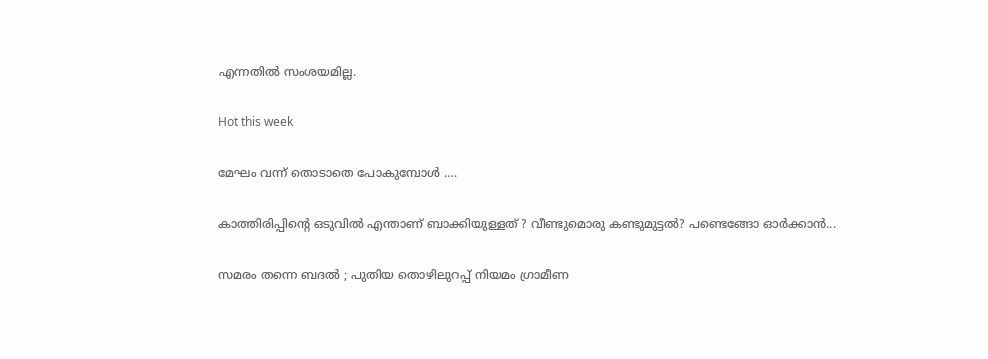എന്നതിൽ സംശയമില്ല.

Hot this week

മേഘം വന്ന് തൊടാതെ പോകുമ്പോൾ ….

കാത്തിരിപ്പിന്റെ ഒടുവിൽ എന്താണ് ബാക്കിയുള്ളത് ? വീണ്ടുമൊരു കണ്ടുമുട്ടൽ? പണ്ടെങ്ങോ ഓർക്കാൻ...

സമരം തന്നെ ബദൽ ; പുതിയ തൊഴിലുറപ്പ് നിയമം ഗ്രാമീണ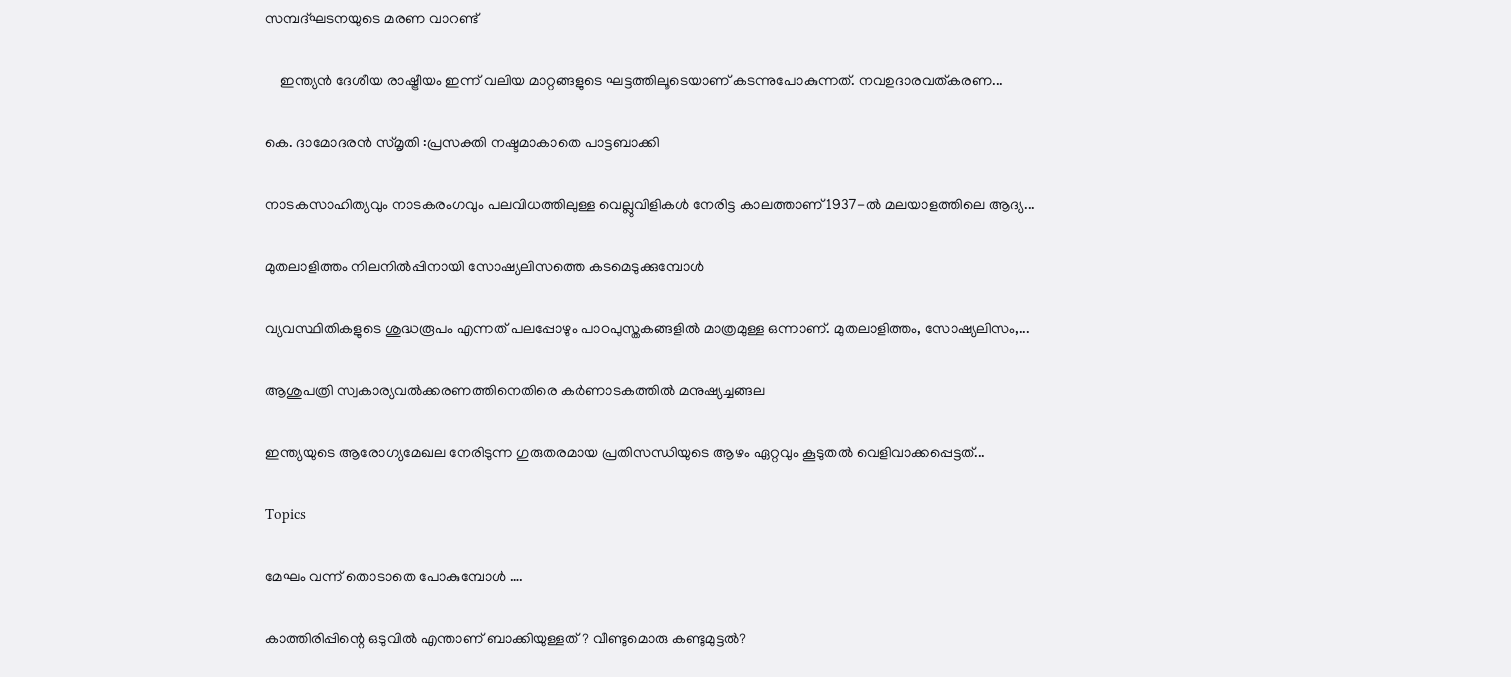സമ്പദ്ഘടനയുടെ മരണ വാറണ്ട്

    ഇന്ത്യൻ ദേശീയ രാഷ്ട്രീയം ഇന്ന് വലിയ മാറ്റങ്ങളുടെ ഘട്ടത്തിലൂടെയാണ് കടന്നുപോകുന്നത്. നവഉദാരവത്കരണ...

കെ. ദാമോദരൻ സ്മൃതി :പ്രസക്തി നഷ്ടമാകാതെ പാട്ടബാക്കി

നാടകസാഹിത്യവും നാടകരംഗവും പലവിധത്തിലുള്ള വെല്ലുവിളികൾ നേരിട്ട കാലത്താണ് 1937-ൽ മലയാളത്തിലെ ആദ്യ...

മുതലാളിത്തം നിലനിൽപ്പിനായി സോഷ്യലിസത്തെ കടമെടുക്കുമ്പോൾ

വ്യവസ്ഥിതികളുടെ ശുദ്ധരൂപം എന്നത് പലപ്പോഴും പാഠപുസ്തകങ്ങളിൽ മാത്രമുള്ള ഒന്നാണ്. മുതലാളിത്തം, സോഷ്യലിസം,...

ആശുപത്രി സ്വകാര്യവൽക്കരണത്തിനെതിരെ കർണാടകത്തിൽ മനുഷ്യച്ചങ്ങല

ഇന്ത്യയുടെ ആരോഗ്യമേഖല നേരിടുന്ന ഗുരുതരമായ പ്രതിസന്ധിയുടെ ആഴം ഏറ്റവും കൂടുതൽ വെളിവാക്കപ്പെട്ടത്‌...

Topics

മേഘം വന്ന് തൊടാതെ പോകുമ്പോൾ ….

കാത്തിരിപ്പിന്റെ ഒടുവിൽ എന്താണ് ബാക്കിയുള്ളത് ? വീണ്ടുമൊരു കണ്ടുമുട്ടൽ?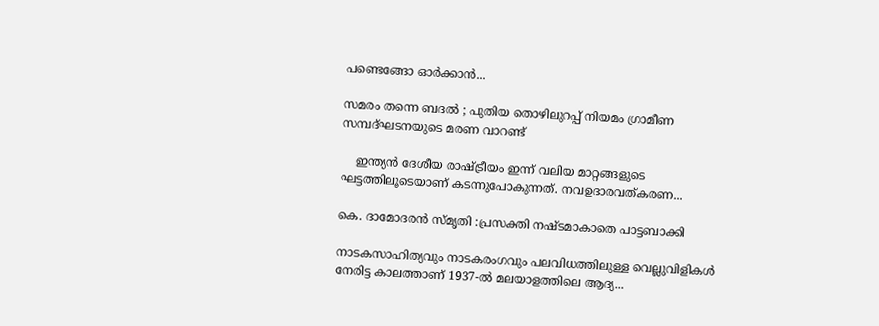പണ്ടെങ്ങോ ഓർക്കാൻ...

സമരം തന്നെ ബദൽ ; പുതിയ തൊഴിലുറപ്പ് നിയമം ഗ്രാമീണ സമ്പദ്ഘടനയുടെ മരണ വാറണ്ട്

    ഇന്ത്യൻ ദേശീയ രാഷ്ട്രീയം ഇന്ന് വലിയ മാറ്റങ്ങളുടെ ഘട്ടത്തിലൂടെയാണ് കടന്നുപോകുന്നത്. നവഉദാരവത്കരണ...

കെ. ദാമോദരൻ സ്മൃതി :പ്രസക്തി നഷ്ടമാകാതെ പാട്ടബാക്കി

നാടകസാഹിത്യവും നാടകരംഗവും പലവിധത്തിലുള്ള വെല്ലുവിളികൾ നേരിട്ട കാലത്താണ് 1937-ൽ മലയാളത്തിലെ ആദ്യ...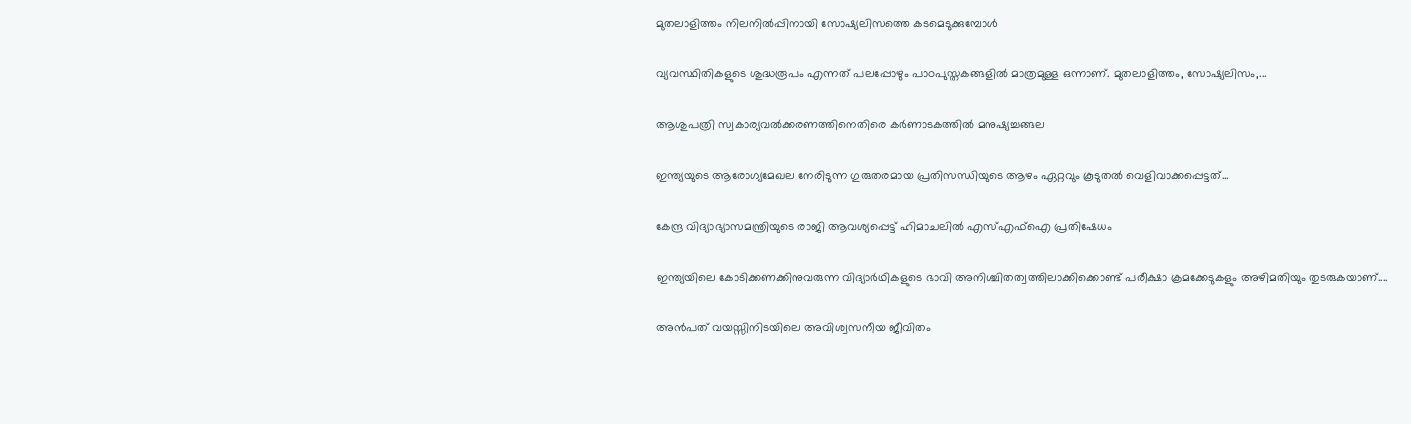മുതലാളിത്തം നിലനിൽപ്പിനായി സോഷ്യലിസത്തെ കടമെടുക്കുമ്പോൾ

വ്യവസ്ഥിതികളുടെ ശുദ്ധരൂപം എന്നത് പലപ്പോഴും പാഠപുസ്തകങ്ങളിൽ മാത്രമുള്ള ഒന്നാണ്. മുതലാളിത്തം, സോഷ്യലിസം,...

ആശുപത്രി സ്വകാര്യവൽക്കരണത്തിനെതിരെ കർണാടകത്തിൽ മനുഷ്യച്ചങ്ങല

ഇന്ത്യയുടെ ആരോഗ്യമേഖല നേരിടുന്ന ഗുരുതരമായ പ്രതിസന്ധിയുടെ ആഴം ഏറ്റവും കൂടുതൽ വെളിവാക്കപ്പെട്ടത്‌...

കേന്ദ്ര വിദ്യാഭ്യാസമന്ത്രിയുടെ രാജി ആവശ്യപ്പെട്ട്‌ ഹിമാചലിൽ എസ്‌എഫ്‌ഐ പ്രതിഷേധം

ഇന്ത്യയിലെ കോടിക്കണക്കിനുവരുന്ന വിദ്യാർഥികളുടെ ഭാവി അനിശ്ചിതത്വത്തിലാക്കിക്കൊണ്ട്‌ പരീക്ഷാ ക്രമക്കേടുകളും അഴിമതിയും തുടരുകയാണ്‌....

അൻപത് വയസ്സിനിടയിലെ അവിശ്വസനീയ ജീവിതം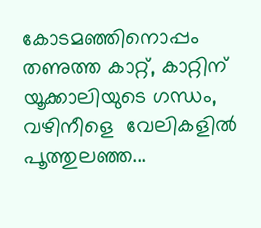കോടമഞ്ഞിനൊപ്പം തണുത്ത കാറ്റ്, കാറ്റിന് യൂക്കാലിയുടെ ഗന്ധം, വഴിനീളെ  വേലികളിൽ പൂത്തുലഞ്ഞ...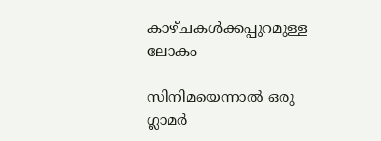കാഴ്ചകൾക്കപ്പുറമുള്ള ലോകം

സിനിമയെന്നാൽ ഒരു ഗ്ലാമർ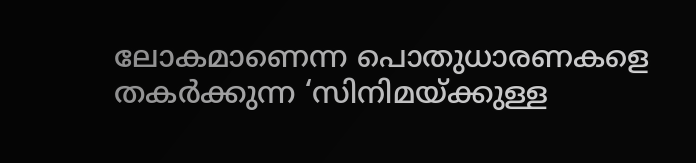ലോകമാണെന്ന പൊതുധാരണകളെ തകർക്കുന്ന ‘സിനിമയ്‌ക്കുള്ള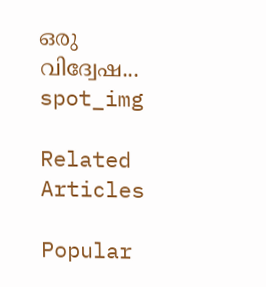ഒരു വിദ്വേഷ...
spot_img

Related Articles

Popular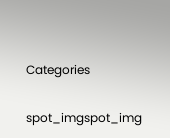Categories

spot_imgspot_img